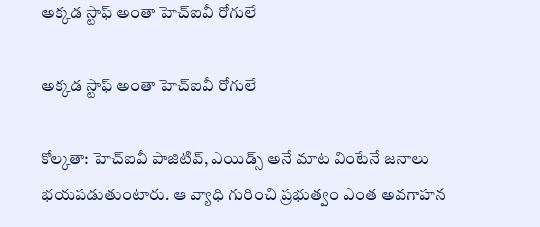అక్కడ స్టాఫ్ అంతా హెచ్ఐవీ రోగులే

అక్కడ స్టాఫ్ అంతా హెచ్ఐవీ రోగులే

కోల్కతా: హెచ్ఐవీ పాజిటివ్, ఎయిడ్స్ అనే మాట వింటేనే జనాలు భయపడుతుంటారు. ఆ వ్యాధి గురించి ప్రభుత్వం ఎంత అవగాహన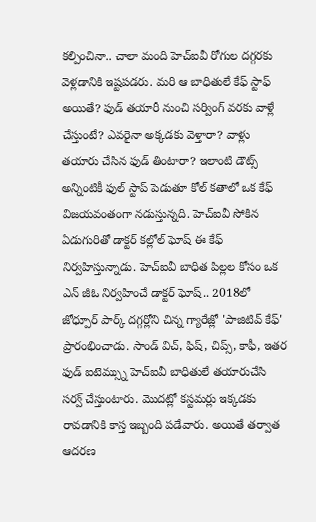కల్పించినా.. చాలా మంది హెచ్ఐవీ రోగుల దగ్గరకు వెళ్లడానికి ఇష్టపడరు. మరి ఆ బాధితులే కేఫ్ స్టాఫ్ అయితే? ఫుడ్ తయారీ నుంచి సర్వింగ్ వరకు వాళ్లే చేస్తుంటే? ఎవరైనా అక్కడకు వెళ్తారా? వాళ్లు తయారు చేసిన ఫుడ్ తింటారా? ఇలాంటి డౌట్స్ అన్నింటికీ ఫుల్ స్టాప్ పెడుతూ కోల్ కతాలో ఒక కేఫ్ విజయవంతంగా నడుస్తున్నది. హెచ్ఐవీ సోకిన ఏడుగురితో డాక్టర్ కల్లోల్ ఘోష్ ఈ కేఫ్ నిర్వహిస్తున్నాడు. హెచ్ఐవీ బాధిత పిల్లల కోసం ఒక ఎన్ జీఓ నిర్వహించే డాక్టర్ ఘోష్.. 2018లో జోధ్పూర్ పార్క్ దగ్గర్లోని చిన్న గ్యారేజ్లో 'పాజిటివ్ కేఫ్' ప్రారంభించాడు. సాండ్ విచ్, ఫిష్, చిప్స్, కాఫీ, ఇతర ఫుడ్ ఐటెమ్స్ను హెచ్ఐవీ బాధితులే తయారుచేసి సర్వ్ చేస్తుంటారు. మొదట్లో కస్టమర్లు ఇక్కడకు రావడానికి కాస్త ఇబ్బంది పడేవారు. అయితే తర్వాత ఆదరణ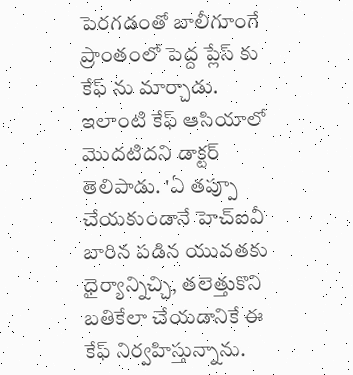పెరగడంతో బాలీగూంగే ప్రాంతంలో పెద్ద ప్లేస్ కు కేఫ్ ను మార్చాడు. ఇలాంటి కేఫ్ ఆసియాలో మొదటిదని డాక్టర్ తెలిపాడు. 'ఏ తప్పూ చేయకుండానే హెచ్ఐవీ బారిన పడిన యువతకు ధైర్యాన్నిచ్చి, తలెత్తుకొని బతికేలా చేయడానికే ఈ కేఫ్ నిర్వహిస్తున్నాను.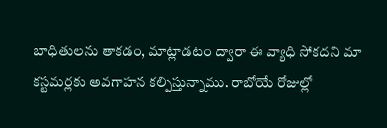బాధితులను తాకడం, మాట్లాడటం ద్వారా ఈ వ్యాధి సోకదని మా కస్టమర్లకు అవగాహన కల్పిస్తున్నాము. రాబోయే రోజుల్లో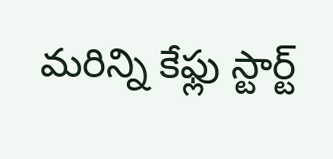మరిన్ని కేఫ్లు స్టార్ట్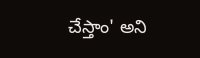చేస్తాం' అని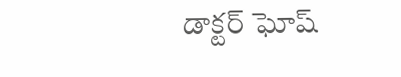డాక్టర్ ఘోష్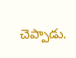చెప్పాడు.